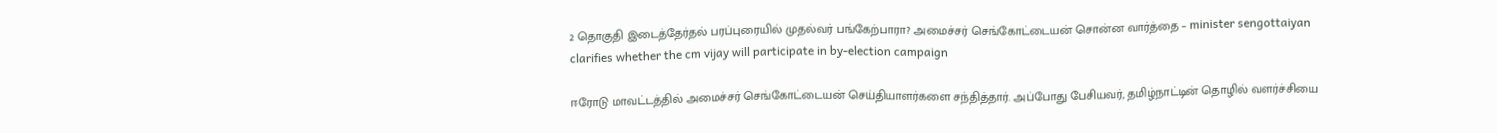2 தொகுதி இடைத்தேர்தல் பரப்புரையில் முதல்வர் பங்கேற்பாரா? அமைச்சர் செங்கோட்டையன் சொன்ன வார்த்தை – minister sengottaiyan clarifies whether the cm vijay will participate in by-election campaign

ஈரோடு மாவட்டத்தில் அமைச்சர் செங்கோட்டையன் செய்தியாளர்களை சந்தித்தார். அப்போது பேசியவர், தமிழ்நாட்டின் தொழில் வளர்ச்சியை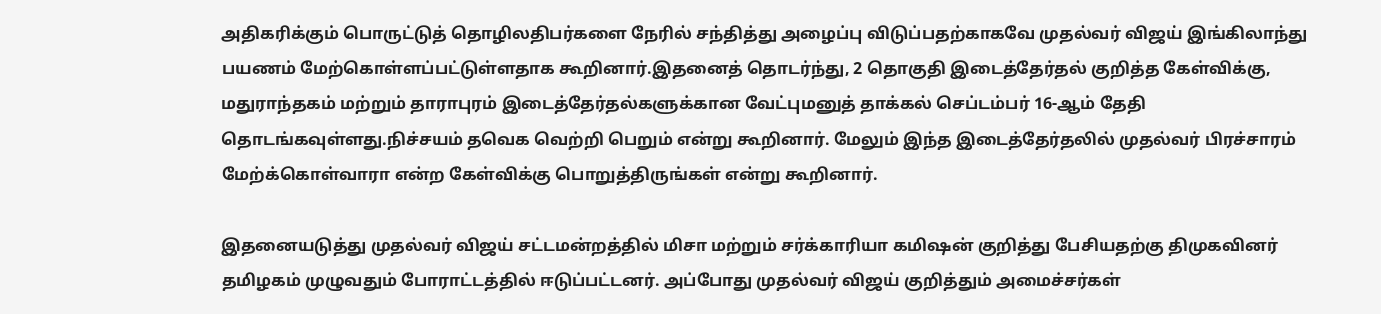அதிகரிக்கும் பொருட்டுத் தொழிலதிபர்களை நேரில் சந்தித்து அழைப்பு விடுப்பதற்காகவே முதல்வர் விஜய் இங்கிலாந்து பயணம் மேற்கொள்ளப்பட்டுள்ளதாக கூறினார்.இதனைத் தொடர்ந்து, 2 தொகுதி இடைத்தேர்தல் குறித்த கேள்விக்கு, மதுராந்தகம் மற்றும் தாராபுரம் இடைத்தேர்தல்களுக்கான வேட்புமனுத் தாக்கல் செப்டம்பர் 16-ஆம் தேதி தொடங்கவுள்ளது.நிச்சயம் தவெக வெற்றி பெறும் என்று கூறினார். மேலும் இந்த இடைத்தேர்தலில் முதல்வர் பிரச்சாரம் மேற்க்கொள்வாரா என்ற கேள்விக்கு பொறுத்திருங்கள் என்று கூறினார்.

இதனையடுத்து முதல்வர் விஜய் சட்டமன்றத்தில் மிசா மற்றும் சர்க்காரியா கமிஷன் குறித்து பேசியதற்கு திமுகவினர் தமிழகம் முழுவதும் போராட்டத்தில் ஈடுப்பட்டனர். அப்போது முதல்வர் விஜய் குறித்தும் அமைச்சர்கள்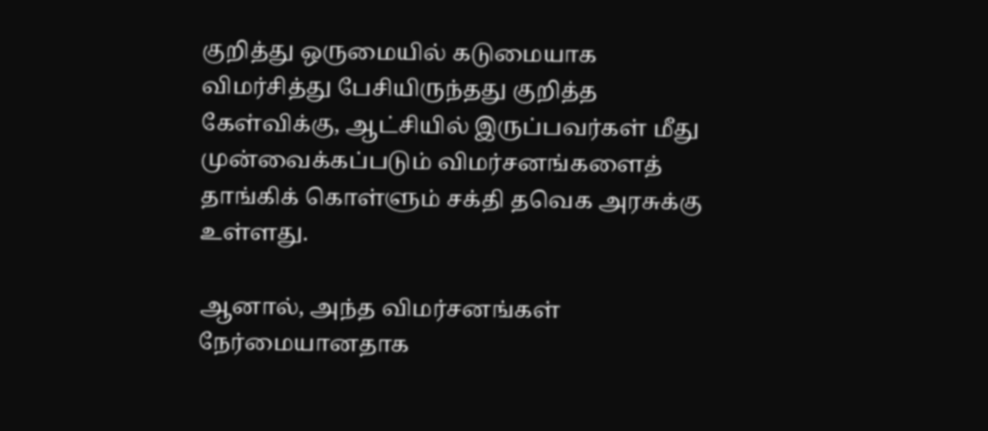குறித்து ஒருமையில் கடுமையாக விமர்சித்து பேசியிருந்தது குறித்த கேள்விக்கு, ஆட்சியில் இருப்பவர்கள் மீது முன்வைக்கப்படும் விமர்சனங்களைத் தாங்கிக் கொள்ளும் சக்தி தவெக அரசுக்கு உள்ளது.

ஆனால், அந்த விமர்சனங்கள் நேர்மையானதாக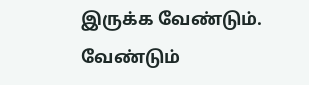இருக்க வேண்டும். வேண்டும்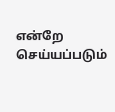என்றே செய்யப்படும்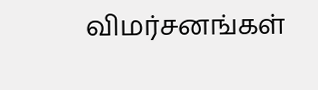விமர்சனங்கள்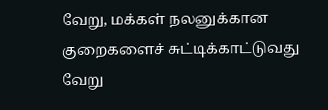வேறு, மக்கள் நலனுக்கான குறைகளைச் சுட்டிக்காட்டுவது வேறு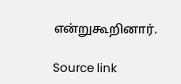என்றுகூறினார்.

Source link